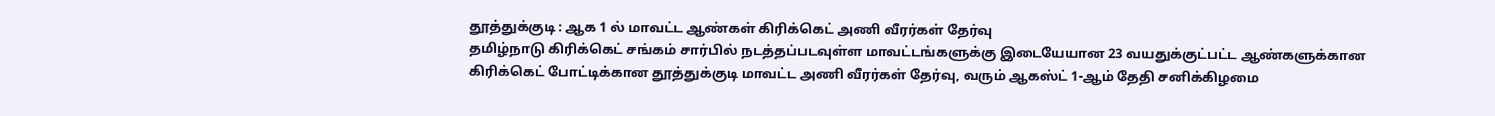தூத்துக்குடி : ஆக 1 ல் மாவட்ட ஆண்கள் கிரிக்கெட் அணி வீரர்கள் தேர்வு
தமிழ்நாடு கிரிக்கெட் சங்கம் சார்பில் நடத்தப்படவுள்ள மாவட்டங்களுக்கு இடையேயான 23 வயதுக்குட்பட்ட ஆண்களுக்கான கிரிக்கெட் போட்டிக்கான தூத்துக்குடி மாவட்ட அணி வீரர்கள் தேர்வு, வரும் ஆகஸ்ட் 1-ஆம் தேதி சனிக்கிழமை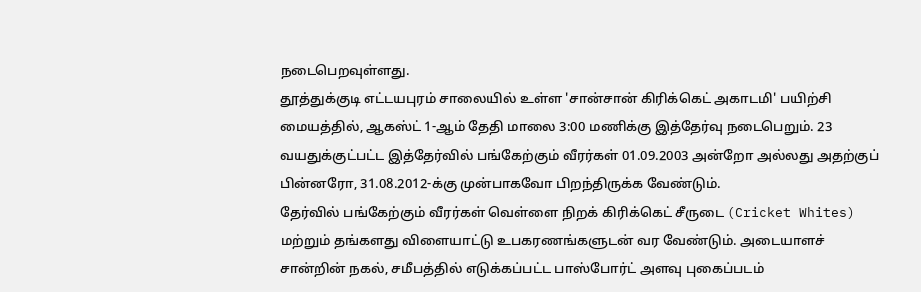நடைபெறவுள்ளது.
தூத்துக்குடி எட்டயபுரம் சாலையில் உள்ள 'சான்சான் கிரிக்கெட் அகாடமி' பயிற்சி மையத்தில், ஆகஸ்ட் 1-ஆம் தேதி மாலை 3:00 மணிக்கு இத்தேர்வு நடைபெறும். 23 வயதுக்குட்பட்ட இத்தேர்வில் பங்கேற்கும் வீரர்கள் 01.09.2003 அன்றோ அல்லது அதற்குப் பின்னரோ, 31.08.2012-க்கு முன்பாகவோ பிறந்திருக்க வேண்டும்.
தேர்வில் பங்கேற்கும் வீரர்கள் வெள்ளை நிறக் கிரிக்கெட் சீருடை (Cricket Whites) மற்றும் தங்களது விளையாட்டு உபகரணங்களுடன் வர வேண்டும். அடையாளச் சான்றின் நகல், சமீபத்தில் எடுக்கப்பட்ட பாஸ்போர்ட் அளவு புகைப்படம்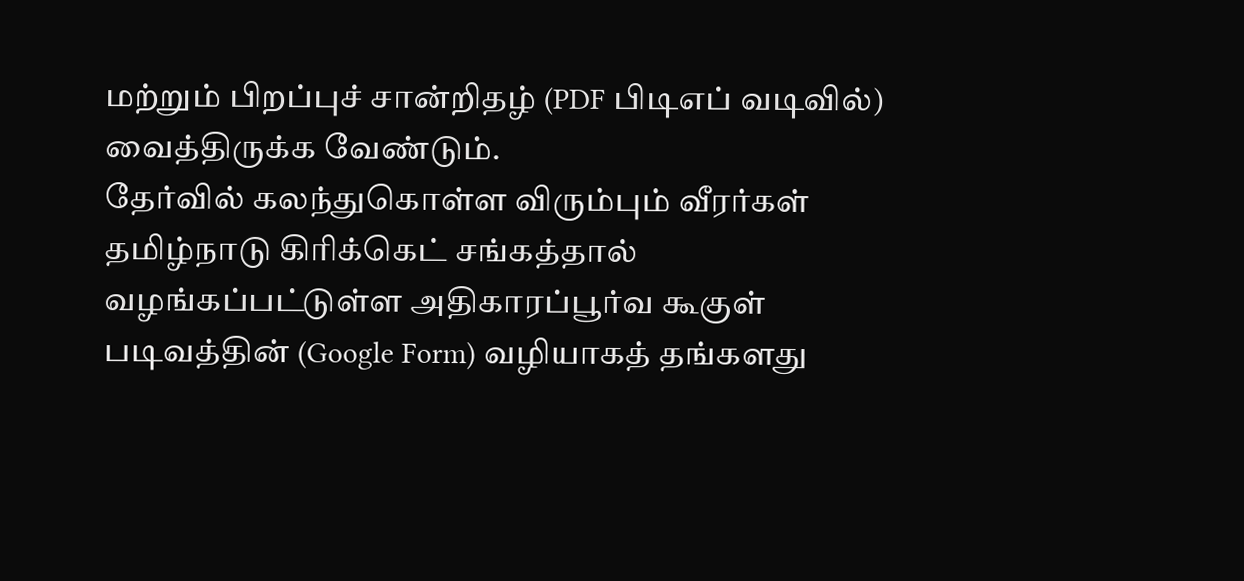மற்றும் பிறப்புச் சான்றிதழ் (PDF பிடிஎப் வடிவில்) வைத்திருக்க வேண்டும்.
தேர்வில் கலந்துகொள்ள விரும்பும் வீரர்கள் தமிழ்நாடு கிரிக்கெட் சங்கத்தால் வழங்கப்பட்டுள்ள அதிகாரப்பூர்வ கூகுள் படிவத்தின் (Google Form) வழியாகத் தங்களது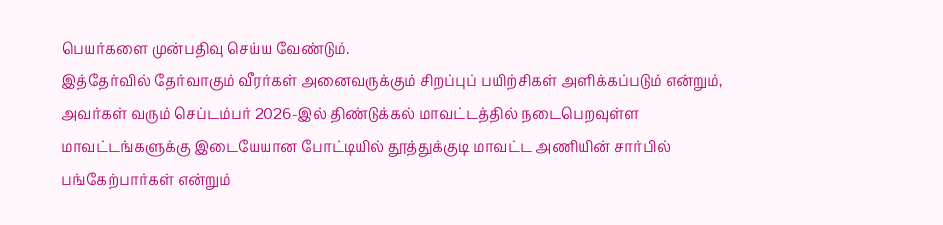பெயர்களை முன்பதிவு செய்ய வேண்டும்.
இத்தேர்வில் தேர்வாகும் வீரர்கள் அனைவருக்கும் சிறப்புப் பயிற்சிகள் அளிக்கப்படும் என்றும், அவர்கள் வரும் செப்டம்பர் 2026-இல் திண்டுக்கல் மாவட்டத்தில் நடைபெறவுள்ள மாவட்டங்களுக்கு இடையேயான போட்டியில் தூத்துக்குடி மாவட்ட அணியின் சார்பில் பங்கேற்பார்கள் என்றும்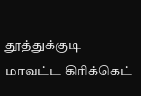தூத்துக்குடி மாவட்ட கிரிக்கெட்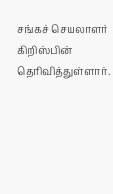சங்கச் செயலாளர் கிறிஸ்பின் தெரிவித்துள்ளார்.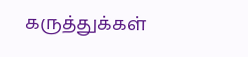கருத்துக்கள்